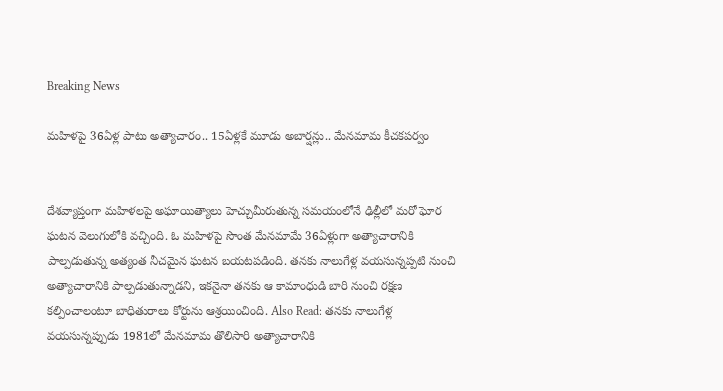Breaking News

మహిళపై 36ఏళ్ల పాటు అత్యాచారం.. 15ఏళ్లకే మూడు అబార్షన్లు.. మేనమామ కీచకపర్వం


దేశవ్యాప్తంగా మహిళలపై అఘాయిత్యాలు హెచ్చుమీరుతున్న సమయంలోనే ఢిల్లీలో మరో ఘోర ఘటన వెలుగులోకి వచ్చింది. ఓ మహిళపై సొంత మేనమామే 36ఏళ్లుగా అత్యాచారానికి పాల్పడుతున్న అత్యంత నీచమైన ఘటన బయటపడింది. తనకు నాలుగేళ్ల వయసున్నప్పటి నుంచి అత్యాచారానికి పాల్పడుతున్నాడని, ఇకనైనా తనకు ఆ కామాంధుడి బారి నుంచి రక్షణ కల్పించాలంటూ బాధితురాలు కోర్టును ఆశ్రయించింది. Also Read: తనకు నాలుగేళ్ల వయసున్నప్పుడు 1981లో మేనమామ తొలిసారి అత్యాచారానికి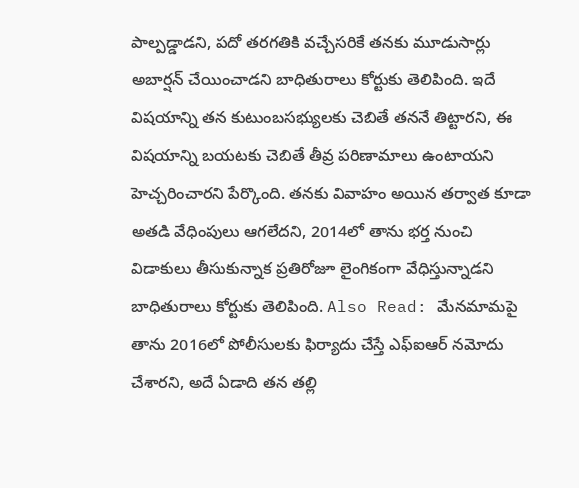పాల్పడ్డాడని, పదో తరగతికి వచ్చేసరికే తనకు మూడుసార్లు అబార్షన్ చేయించాడని బాధితురాలు కోర్టుకు తెలిపింది. ఇదే విషయాన్ని తన కుటుంబసభ్యులకు చెబితే తననే తిట్టారని, ఈ విషయాన్ని బయటకు చెబితే తీవ్ర పరిణామాలు ఉంటాయని హెచ్చరించారని పేర్కొంది. తనకు వివాహం అయిన తర్వాత కూడా అతడి వేధింపులు ఆగలేదని, 2014లో తాను భర్త నుంచి విడాకులు తీసుకున్నాక ప్రతిరోజూ లైంగికంగా వేధిస్తున్నాడని బాధితురాలు కోర్టుకు తెలిపింది. Also Read: మేనమామపై తాను 2016లో పోలీసులకు ఫిర్యాదు చేస్తే ఎఫ్ఐఆర్ నమోదు చేశారని, అదే ఏడాది తన తల్లి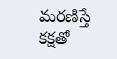మరణిస్తే కక్షతో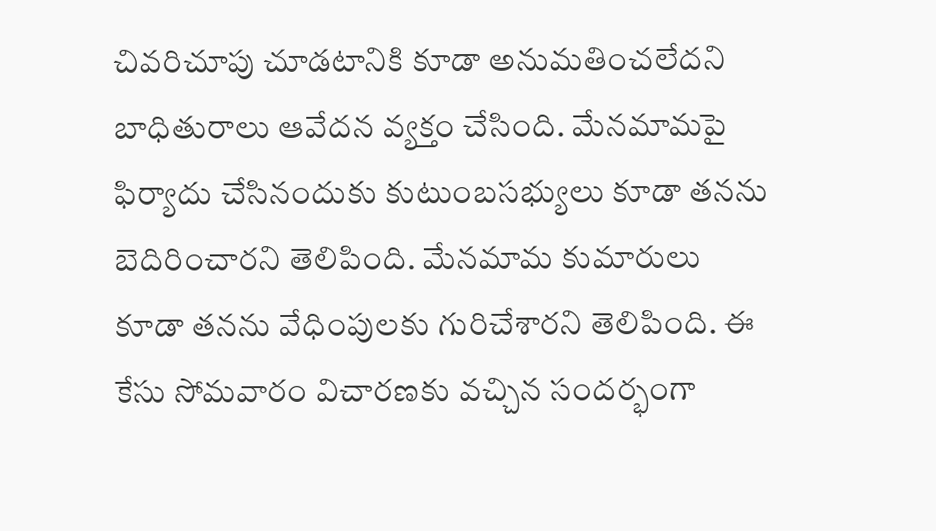చివరిచూపు చూడటానికి కూడా అనుమతించలేదని బాధితురాలు ఆవేదన వ్యక్తం చేసింది. మేనమామపై ఫిర్యాదు చేసినందుకు కుటుంబసభ్యులు కూడా తనను బెదిరించారని తెలిపింది. మేనమామ కుమారులు కూడా తనను వేధింపులకు గురిచేశారని తెలిపింది. ఈ కేసు సోమవారం విచారణకు వచ్చిన సందర్భంగా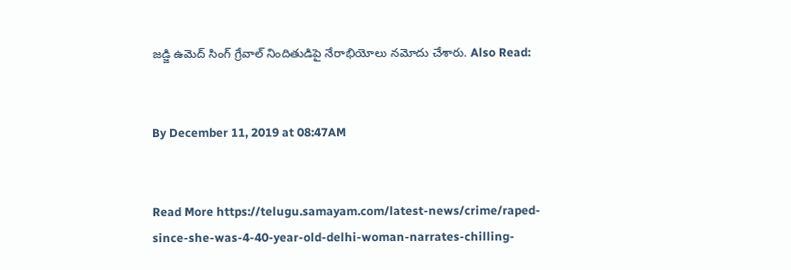జడ్జి ఉమెద్ సింగ్ గ్రేవాల్ నిందితుడిపై నేరాభియోలు నమోదు చేశారు. Also Read:


By December 11, 2019 at 08:47AM


Read More https://telugu.samayam.com/latest-news/crime/raped-since-she-was-4-40-year-old-delhi-woman-narrates-chilling-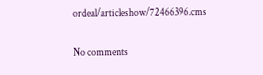ordeal/articleshow/72466396.cms

No comments